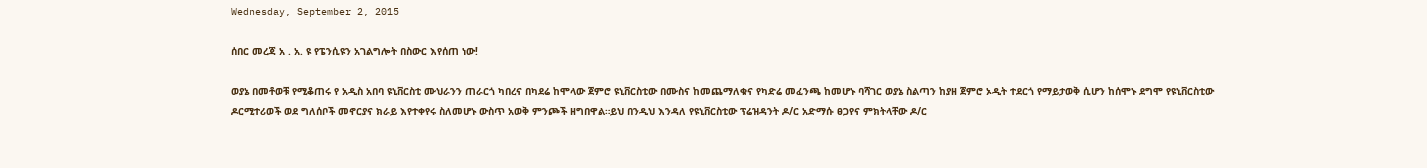Wednesday, September 2, 2015

ሰበር መረጃ አ . አ. ዩ የፔንሲዩን አገልግሎት በስውር እየሰጠ ነው!

ወያኔ በመቶወቹ የሚቆጠሩ የ አዲስ አበባ ዩኒቨርስቲ ሙህራንን ጠራርጎ ካበረና በካደሬ ከሞላው ጀምሮ ዩኒቨርስቲው በሙስና ከመጨማለቁና የካድሬ መፈንጫ ከመሆኑ ባሻገር ወያኔ ስልጣን ከያዘ ጀምሮ ኦዲት ተደርጎ የማይታወቅ ሲሆን ከሰሞኑ ደግሞ የዩኒቨርስቲው ዶርሚተሪወች ወደ ግለሰቦች መኖርያና ክራይ እየተቀየሩ ስለመሆኑ ውስጥ አወቅ ምንጮች ዘግበዋል።ይህ በንዲህ እንዳለ የዩኒቨርስቲው ፕሬዝዳንት ዶ/ር አድማሱ ፀጋየና ምክትላቸው ዶ/ር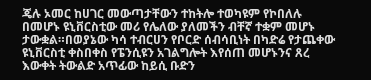ጄሉ ኦመር ከሀገር መውጣታቸውን ተከትሎ ተወካዩም የኮበለሉ በመሆኑ ዩኒቨርስቲው መሪ የሌለው ያለመችን ብቸኛ ተቋም መሆኑ ታውቋል።በወያኔው ካሳ ተብርሀን የቦርድ ሰብሳቢነት በካድሬ የታጨቀው ዩኒቨርስቲ ቀስበቀስ የፔንሲዩን አገልግሎት እየሰጠ መሆኑንና ጸረ እውቀት ትውልድ አጥፊው ከይሲ ቡድን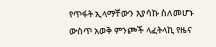የጥፋት ኢላማቸውን እያሳኩ ስለመሆኑ ውስጥ አወቅ ምንጮች ላፈትላኪ የዜና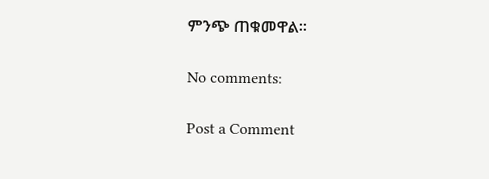ምንጭ ጠቁመዋል።

No comments:

Post a Comment